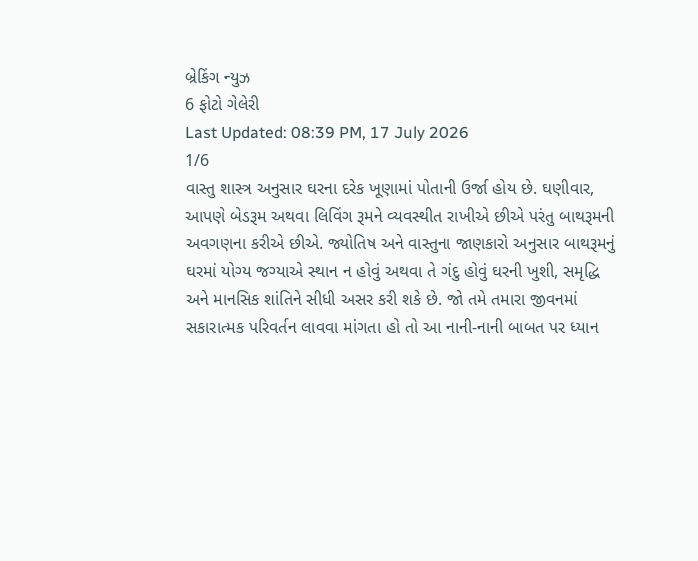બ્રેકિંગ ન્યુઝ
6 ફોટો ગેલેરી
Last Updated: 08:39 PM, 17 July 2026
1/6
વાસ્તુ શાસ્ત્ર અનુસાર ઘરના દરેક ખૂણામાં પોતાની ઉર્જા હોય છે. ઘણીવાર, આપણે બેડરૂમ અથવા લિવિંગ રૂમને વ્યવસ્થીત રાખીએ છીએ પરંતુ બાથરૂમની અવગણના કરીએ છીએ. જ્યોતિષ અને વાસ્તુના જાણકારો અનુસાર બાથરૂમનું ઘરમાં યોગ્ય જગ્યાએ સ્થાન ન હોવું અથવા તે ગંદુ હોવું ઘરની ખુશી, સમૃદ્ધિ અને માનસિક શાંતિને સીધી અસર કરી શકે છે. જો તમે તમારા જીવનમાં સકારાત્મક પરિવર્તન લાવવા માંગતા હો તો આ નાની-નાની બાબત પર ધ્યાન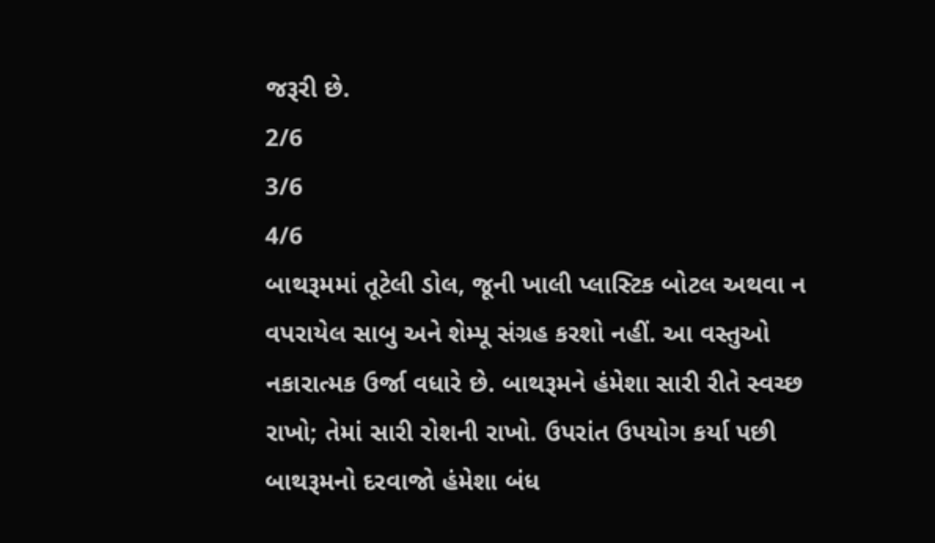જરૂરી છે.
2/6
3/6
4/6
બાથરૂમમાં તૂટેલી ડોલ, જૂની ખાલી પ્લાસ્ટિક બોટલ અથવા ન વપરાયેલ સાબુ અને શેમ્પૂ સંગ્રહ કરશો નહીં. આ વસ્તુઓ નકારાત્મક ઉર્જા વધારે છે. બાથરૂમને હંમેશા સારી રીતે સ્વચ્છ રાખો; તેમાં સારી રોશની રાખો. ઉપરાંત ઉપયોગ કર્યા પછી બાથરૂમનો દરવાજો હંમેશા બંધ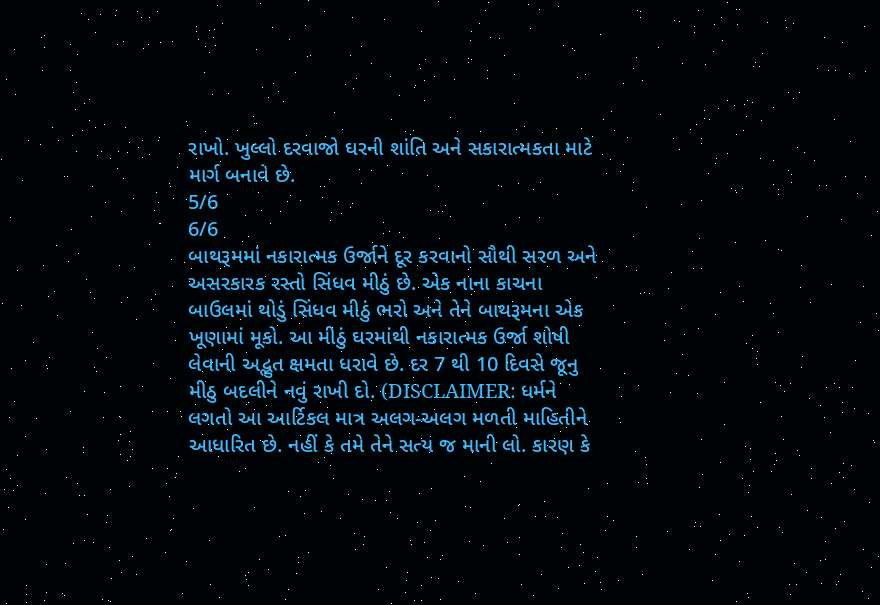રાખો. ખુલ્લો દરવાજો ઘરની શાંતિ અને સકારાત્મકતા માટે માર્ગ બનાવે છે.
5/6
6/6
બાથરૂમમાં નકારાત્મક ઉર્જાને દૂર કરવાનો સૌથી સરળ અને અસરકારક રસ્તો સિંધવ મીઠું છે. એક નાના કાચના બાઉલમાં થોડું સિંધવ મીઠું ભરો અને તેને બાથરૂમના એક ખૂણામાં મૂકો. આ મીઠું ઘરમાંથી નકારાત્મક ઉર્જા શોષી લેવાની અદ્ભુત ક્ષમતા ધરાવે છે. દર 7 થી 10 દિવસે જૂનુ મીઠુ બદલીને નવું રાખી દો. (DISCLAIMER: ધર્મને લગતો આ આર્ટિકલ માત્ર અલગ-અલગ મળતી માહિતીને આધારિત છે. નહીં કે તમે તેને સત્ય જ માની લો. કારણ કે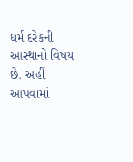ધર્મ દરેકની આસ્થાનો વિષય છે. અહીં આપવામાં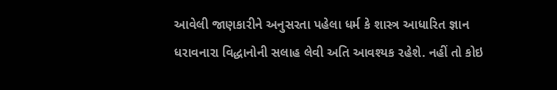આવેલી જાણકારીને અનુસરતા પહેલા ધર્મ કે શાસ્ત્ર આધારિત જ્ઞાન ધરાવનારા વિદ્ધાનોની સલાહ લેવી અતિ આવશ્યક રહેશે. નહીં તો કોઇ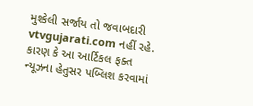મુશ્કેલી સર્જાય તો જવાબદારી vtvgujarati.com નહીં રહે. કારણ કે આ આર્ટિકલ ફક્ત ન્યૂઝના હેતુસર પબ્લિશ કરવામાં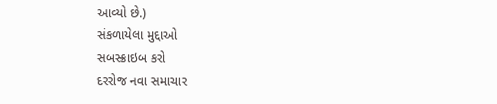આવ્યો છે.)
સંકળાયેલા મુદ્દાઓ
સબસ્ક્રાઇબ કરો
દરરોજ નવા સમાચાર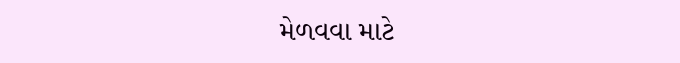મેળવવા માટે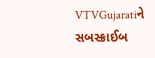VTVGujaratiને સબસ્ક્રાઈબ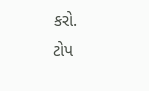કરો.
ટોપ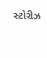સ્ટોરીઝ